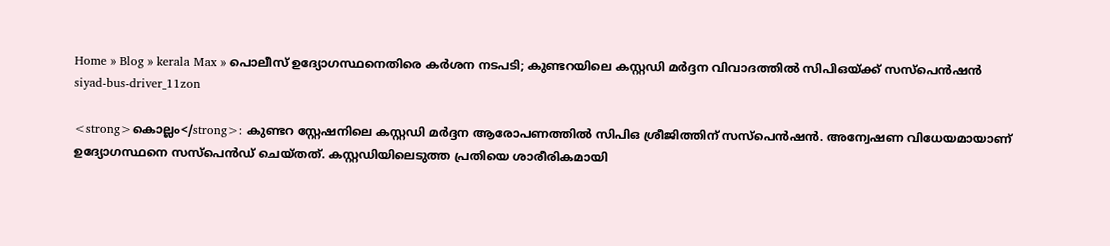Home » Blog » kerala Max » പൊലീസ് ഉദ്യോഗസ്ഥനെതിരെ കർശന നടപടി; കുണ്ടറയിലെ കസ്റ്റഡി മർദ്ദന വിവാദത്തിൽ സിപിഒയ്ക്ക് സസ്‌പെൻഷൻ
siyad-bus-driver_11zon

<strong>കൊല്ലം</strong>: കുണ്ടറ സ്റ്റേഷനിലെ കസ്റ്റഡി മര്‍ദ്ദന ആരോപണത്തില്‍ സിപിഒ ശ്രീജിത്തിന് സസ്‌പെന്‍ഷന്‍. അന്വേഷണ വിധേയമായാണ് ഉദ്യോഗസ്ഥനെ സസ്‌പെന്‍ഡ് ചെയ്തത്. കസ്റ്റഡിയിലെടുത്ത പ്രതിയെ ശാരീരികമായി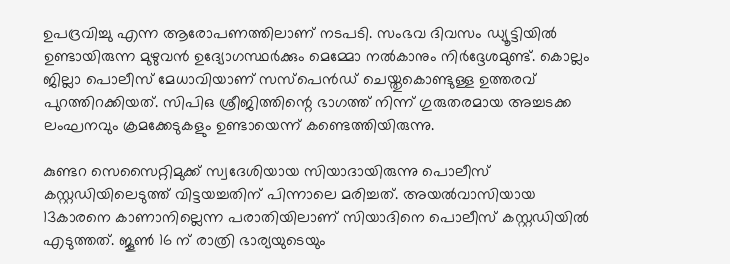ഉപദ്രവിച്ചു എന്ന ആരോപണത്തിലാണ് നടപടി. സംഭവ ദിവസം ഡ്യൂട്ടിയില്‍ ഉണ്ടായിരുന്ന മുഴുവന്‍ ഉദ്യോഗസ്ഥര്‍ക്കും മെമ്മോ നല്‍കാനും നിര്‍ദ്ദേശമുണ്ട്. കൊല്ലം ജില്ലാ പൊലീസ് മേധാവിയാണ് സസ്‌പെന്‍ഡ് ചെയ്തുകൊണ്ടുള്ള ഉത്തരവ് പുറത്തിറക്കിയത്. സിപിഒ ശ്രീജിത്തിന്റെ ഭാഗത്ത് നിന്ന് ഗുരുതരമായ അച്ചടക്ക ലംഘനവും ക്രമക്കേടുകളും ഉണ്ടായെന്ന് കണ്ടെത്തിയിരുന്നു.

കുണ്ടറ സെസൈറ്റിമുക്ക് സ്വദേശിയായ സിയാദായിരുന്നു പൊലീസ് കസ്റ്റഡിയിലെടുത്ത് വിട്ടയച്ചതിന് പിന്നാലെ മരിച്ചത്. അയല്‍വാസിയായ 13കാരനെ കാണാനില്ലെന്ന പരാതിയിലാണ് സിയാദിനെ പൊലീസ് കസ്റ്റഡിയില്‍ എടുത്തത്. ജൂണ്‍ 16 ന് രാത്രി ഭാര്യയുടെയും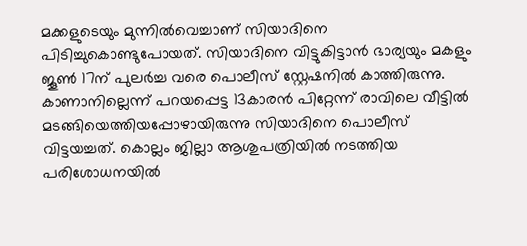മക്കളുടെയും മുന്നില്‍വെച്ചാണ് സിയാദിനെ പിടിച്ചുകൊണ്ടുപോയത്. സിയാദിനെ വിട്ടുകിട്ടാന്‍ ഭാര്യയും മകളും ജൂണ്‍ 17ന് പുലര്‍ച്ച വരെ പൊലീസ് സ്റ്റേഷനില്‍ കാത്തിരുന്നു. കാണാനില്ലെന്ന് പറയപ്പെട്ട 13കാരന്‍ പിറ്റേന്ന് രാവിലെ വീട്ടില്‍ മടങ്ങിയെത്തിയപ്പോഴായിരുന്നു സിയാദിനെ പൊലീസ് വിട്ടയച്ചത്. കൊല്ലം ജില്ലാ ആശുപത്രിയില്‍ നടത്തിയ പരിശോധനയില്‍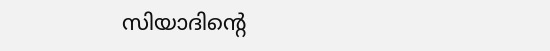സിയാദിന്റെ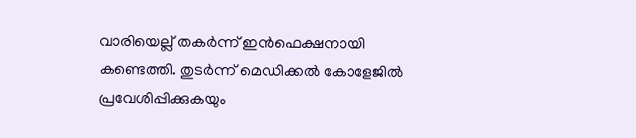വാരിയെല്ല് തകര്‍ന്ന് ഇന്‍ഫെക്ഷനായി കണ്ടെത്തി. തുടര്‍ന്ന് മെഡിക്കല്‍ കോളേജില്‍ പ്രവേശിപ്പിക്കുകയും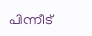പിന്നീട്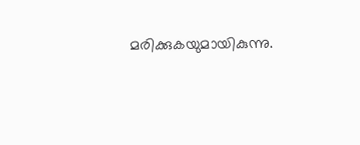മരിക്കുകയുമായികുന്നു.